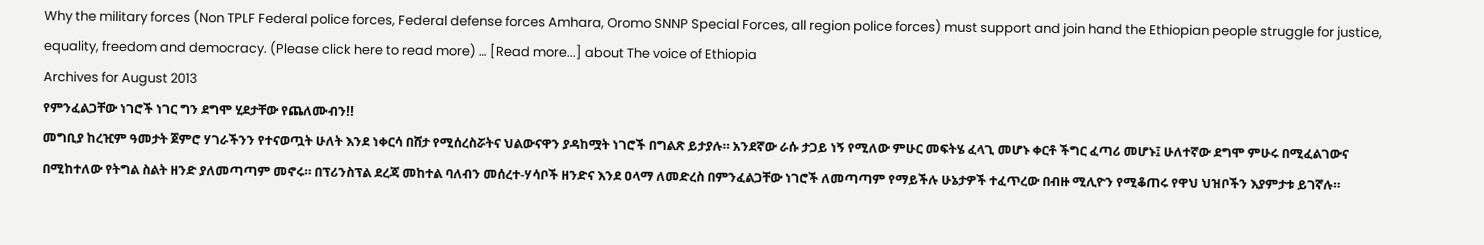Why the military forces (Non TPLF Federal police forces, Federal defense forces Amhara, Oromo SNNP Special Forces, all region police forces) must support and join hand the Ethiopian people struggle for justice, equality, freedom and democracy. (Please click here to read more) … [Read more...] about The voice of Ethiopia
Archives for August 2013
የምንፈልጋቸው ነገሮች ነገር ግን ደግሞ ሂደታቸው የጨለሙብን!!
መግቢያ ከረዢም ዓመታት ጀምሮ ሃገራችንን የተናወጧት ሁለት እንደ ነቀርሳ በሸታ የሚሰረስሯትና ህልውናዋን ያዳከሟት ነገሮች በግልጽ ይታያሉ። አንደኛው ራሱ ታጋይ ነኝ የሚለው ምሁር መፍትሄ ፈላጊ መሆኑ ቀርቶ ችግር ፈጣሪ መሆኑ፤ ሁለተኛው ደግሞ ምሁሩ በሚፈልገውና በሚከተለው የትግል ስልት ዘንድ ያለመጣጣም መኖሩ። በፕሪንስፕል ደረጃ መከተል ባለብን መሰረተ-ሃሳቦች ዘንድና እንደ ዐላማ ለመድረስ በምንፈልጋቸው ነገሮች ለመጣጣም የማይችሉ ሁኔታዎች ተፈጥረው በብዙ ሚሊዮን የሚቆጠሩ የዋህ ህዝቦችን እያምታቱ ይገኛሉ።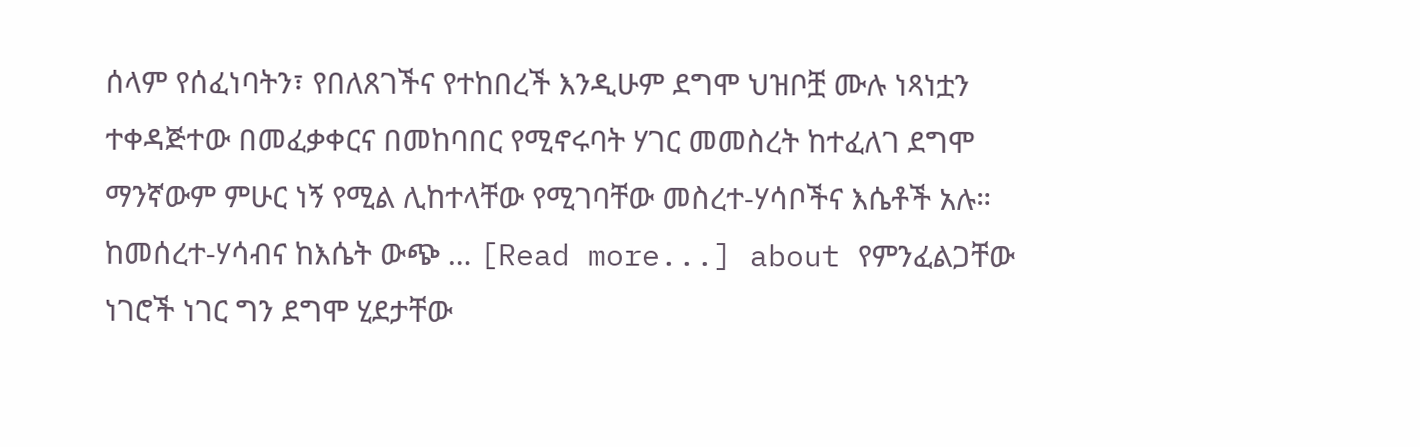ሰላም የሰፈነባትን፣ የበለጸገችና የተከበረች እንዲሁም ደግሞ ህዝቦቿ ሙሉ ነጻነቷን ተቀዳጅተው በመፈቃቀርና በመከባበር የሚኖሩባት ሃገር መመስረት ከተፈለገ ደግሞ ማንኛውም ምሁር ነኝ የሚል ሊከተላቸው የሚገባቸው መስረተ-ሃሳቦችና እሴቶች አሉ። ከመሰረተ-ሃሳብና ከእሴት ውጭ … [Read more...] about የምንፈልጋቸው ነገሮች ነገር ግን ደግሞ ሂደታቸው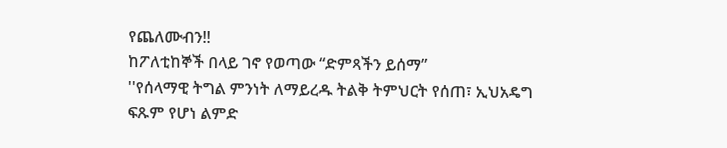የጨለሙብን!!
ከፖለቲከኞች በላይ ገኖ የወጣው “ድምጻችን ይሰማ”
''የሰላማዊ ትግል ምንነት ለማይረዱ ትልቅ ትምህርት የሰጠ፣ ኢህአዴግ ፍጹም የሆነ ልምድ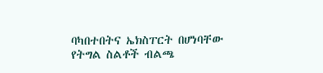ባካበተበትና ኤክስፐርት በሆነባቸው የትግል ስልቶች ብልጫ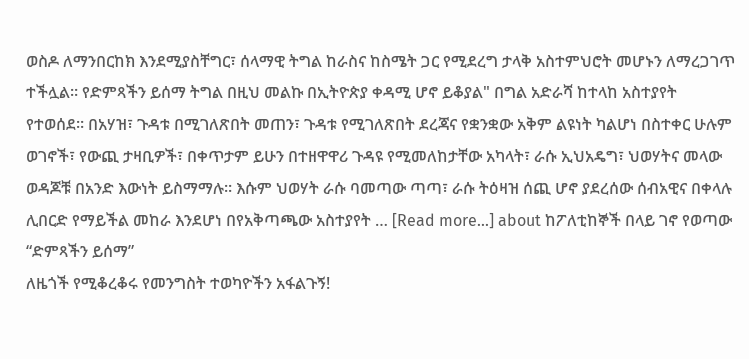ወስዶ ለማንበርከክ እንደሚያስቸግር፣ ሰላማዊ ትግል ከራስና ከስሜት ጋር የሚደረግ ታላቅ አስተምህሮት መሆኑን ለማረጋገጥ ተችሏል። የድምጻችን ይሰማ ትግል በዚህ መልኩ በኢትዮጵያ ቀዳሚ ሆኖ ይቆያል" በግል አድራሻ ከተላከ አስተያየት የተወሰደ። በአሃዝ፣ ጉዳቱ በሚገለጽበት መጠን፣ ጉዳቱ የሚገለጽበት ደረጃና የቋንቋው አቅም ልዩነት ካልሆነ በስተቀር ሁሉም ወገኖች፣ የውጪ ታዛቢዎች፣ በቀጥታም ይሁን በተዘዋዋሪ ጉዳዩ የሚመለከታቸው አካላት፣ ራሱ ኢህአዴግ፣ ህወሃትና መላው ወዳጆቹ በአንድ እውነት ይስማማሉ። እሱም ህወሃት ራሱ ባመጣው ጣጣ፣ ራሱ ትዕዛዝ ሰጪ ሆኖ ያደረሰው ሰብአዊና በቀላሉ ሊበርድ የማይችል መከራ እንደሆነ በየአቅጣጫው አስተያየት … [Read more...] about ከፖለቲከኞች በላይ ገኖ የወጣው “ድምጻችን ይሰማ”
ለዜጎች የሚቆረቆሩ የመንግስት ተወካዮችን አፋልጉኝ!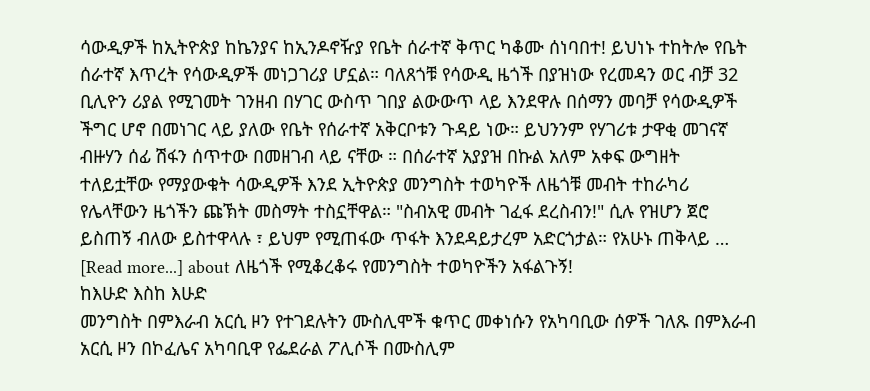ሳውዲዎች ከኢትዮጵያ ከኬንያና ከኢንዶኖዥያ የቤት ሰራተኛ ቅጥር ካቆሙ ሰነባበተ! ይህነኑ ተከትሎ የቤት ሰራተኛ እጥረት የሳውዲዎች መነጋገሪያ ሆኗል። ባለጸጎቹ የሳውዲ ዜጎች በያዝነው የረመዳን ወር ብቻ 32 ቢሊዮን ሪያል የሚገመት ገንዘብ በሃገር ውስጥ ገበያ ልውውጥ ላይ እንደዋሉ በሰማን መባቻ የሳውዲዎች ችግር ሆኖ በመነገር ላይ ያለው የቤት የሰራተኛ አቅርቦቱን ጉዳይ ነው። ይህንንም የሃገሪቱ ታዋቂ መገናኛ ብዙሃን ሰፊ ሽፋን ሰጥተው በመዘገብ ላይ ናቸው ። በሰራተኛ አያያዝ በኩል አለም አቀፍ ውግዘት ተለይቷቸው የማያውቁት ሳውዲዎች እንደ ኢትዮጵያ መንግስት ተወካዮች ለዜጎቹ መብት ተከራካሪ የሌላቸውን ዜጎችን ጩኽት መስማት ተስኗቸዋል። "ስብአዊ መብት ገፈፋ ደረስብን!" ሲሉ የዝሆን ጀሮ ይስጠኝ ብለው ይስተዋላሉ ፣ ይህም የሚጠፋው ጥፋት እንደዳይታረም አድርጎታል። የአሁኑ ጠቅላይ … [Read more...] about ለዜጎች የሚቆረቆሩ የመንግስት ተወካዮችን አፋልጉኝ!
ከእሁድ እስከ እሁድ
መንግስት በምእራብ አርሲ ዞን የተገደሉትን ሙስሊሞች ቁጥር መቀነሱን የአካባቢው ሰዎች ገለጹ በምእራብ አርሲ ዞን በኮፈሌና አካባቢዋ የፌደራል ፖሊሶች በሙስሊም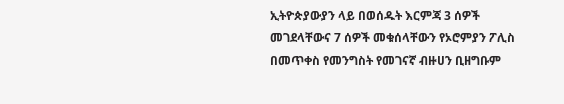ኢትዮጵያውያን ላይ በወሰዱት እርምጃ 3 ሰዎች መገደላቸውና 7 ሰዎች መቁሰላቸውን የኦሮምያን ፖሊስ በመጥቀስ የመንግስት የመገናኛ ብዙሀን ቢዘግቡም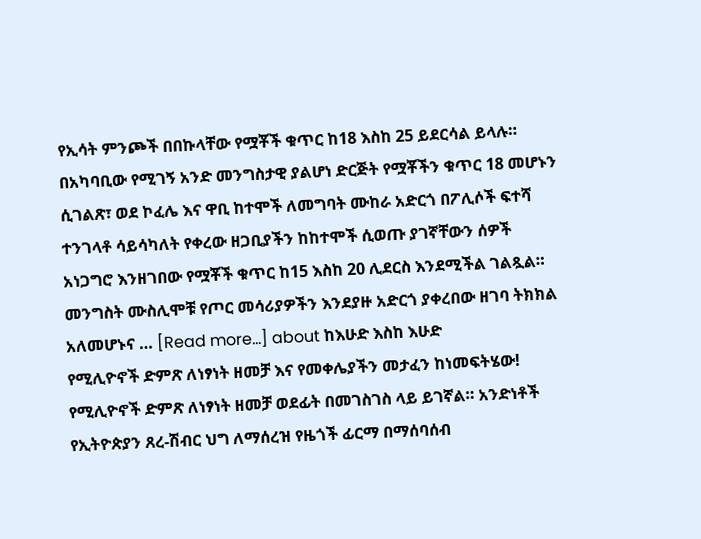የኢሳት ምንጮች በበኩላቸው የሟቾች ቁጥር ከ18 እስከ 25 ይደርሳል ይላሉ። በአካባቢው የሚገኝ አንድ መንግስታዊ ያልሆነ ድርጅት የሟቾችን ቁጥር 18 መሆኑን ሲገልጽ፣ ወደ ኮፈሌ እና ዋቢ ከተሞች ለመግባት ሙከራ አድርጎ በፖሊሶች ፍተሻ ተንገላቶ ሳይሳካለት የቀረው ዘጋቢያችን ከከተሞች ሲወጡ ያገኛቸውን ሰዎች አነጋግሮ እንዘገበው የሟቾች ቁጥር ከ15 እስከ 20 ሊደርስ እንደሚችል ገልጿል። መንግስት ሙስሊሞቹ የጦር መሳሪያዎችን እንደያዙ አድርጎ ያቀረበው ዘገባ ትክክል አለመሆኑና … [Read more...] about ከእሁድ እስከ እሁድ
የሚሊዮኖች ድምጽ ለነፃነት ዘመቻ እና የመቀሌያችን መታፈን ከነመፍትሄው!
የሚሊዮኖች ድምጽ ለነፃነት ዘመቻ ወደፊት በመገስገስ ላይ ይገኛል። አንድነቶች የኢትዮጵያን ጸረ-ሽብር ህግ ለማሰረዝ የዜጎች ፊርማ በማሰባሰብ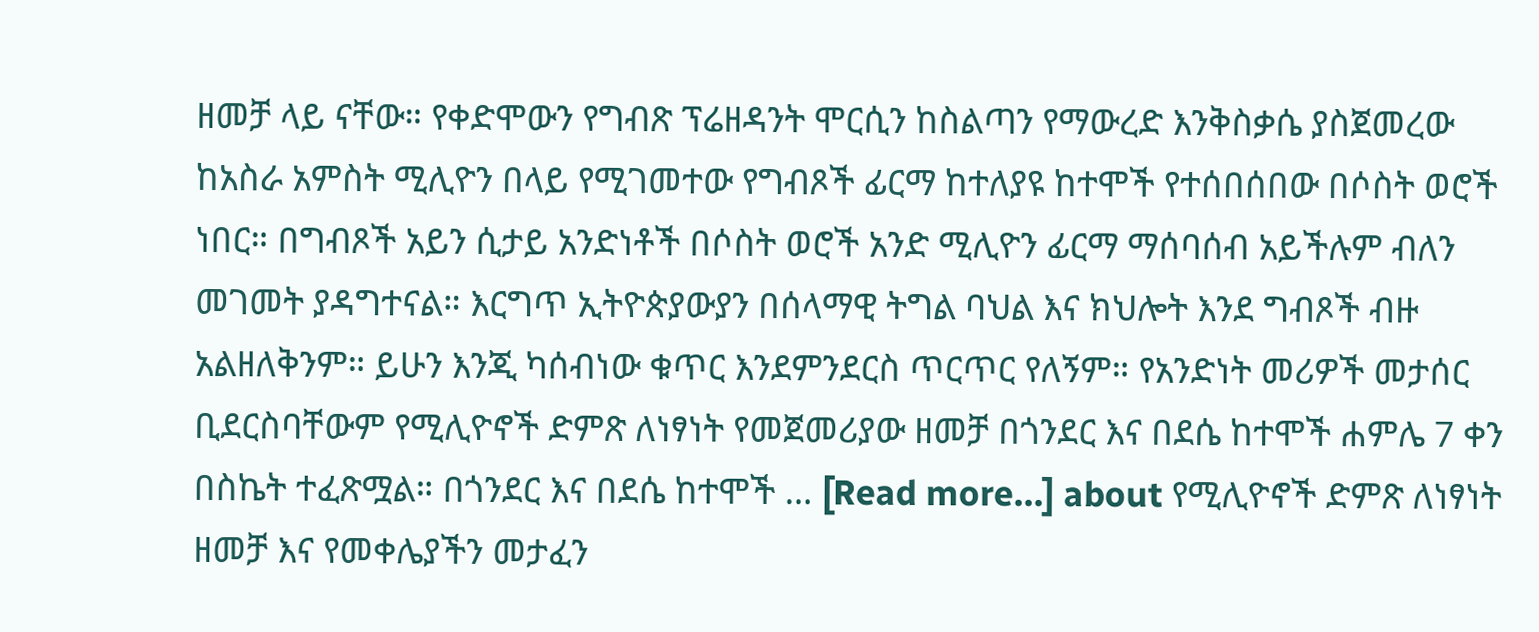ዘመቻ ላይ ናቸው። የቀድሞውን የግብጽ ፕሬዘዳንት ሞርሲን ከስልጣን የማውረድ እንቅስቃሴ ያስጀመረው ከአስራ አምስት ሚሊዮን በላይ የሚገመተው የግብጾች ፊርማ ከተለያዩ ከተሞች የተሰበሰበው በሶስት ወሮች ነበር። በግብጾች አይን ሲታይ አንድነቶች በሶስት ወሮች አንድ ሚሊዮን ፊርማ ማሰባሰብ አይችሉም ብለን መገመት ያዳግተናል። እርግጥ ኢትዮጵያውያን በሰላማዊ ትግል ባህል እና ክህሎት እንደ ግብጾች ብዙ አልዘለቅንም። ይሁን እንጂ ካሰብነው ቁጥር እንደምንደርስ ጥርጥር የለኝም። የአንድነት መሪዎች መታሰር ቢደርስባቸውም የሚሊዮኖች ድምጽ ለነፃነት የመጀመሪያው ዘመቻ በጎንደር እና በደሴ ከተሞች ሐምሌ 7 ቀን በስኬት ተፈጽሟል። በጎንደር እና በደሴ ከተሞች … [Read more...] about የሚሊዮኖች ድምጽ ለነፃነት ዘመቻ እና የመቀሌያችን መታፈን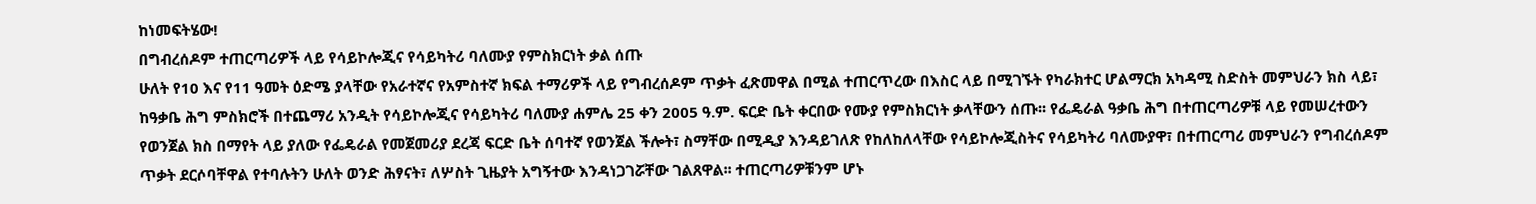ከነመፍትሄው!
በግብረሰዶም ተጠርጣሪዎች ላይ የሳይኮሎጂና የሳይካትሪ ባለሙያ የምስክርነት ቃል ሰጡ
ሁለት የ10 እና የ11 ዓመት ዕድሜ ያላቸው የአራተኛና የአምስተኛ ክፍል ተማሪዎች ላይ የግብረሰዶም ጥቃት ፈጽመዋል በሚል ተጠርጥረው በእስር ላይ በሚገኙት የካራክተር ሆልማርክ አካዳሚ ስድስት መምህራን ክስ ላይ፣ ከዓቃቤ ሕግ ምስክሮች በተጨማሪ አንዲት የሳይኮሎጂና የሳይካትሪ ባለሙያ ሐምሌ 25 ቀን 2005 ዓ.ም. ፍርድ ቤት ቀርበው የሙያ የምስክርነት ቃላቸውን ሰጡ፡፡ የፌዴራል ዓቃቤ ሕግ በተጠርጣሪዎቹ ላይ የመሠረተውን የወንጀል ክስ በማየት ላይ ያለው የፌዴራል የመጀመሪያ ደረጃ ፍርድ ቤት ሰባተኛ የወንጀል ችሎት፣ ስማቸው በሚዲያ እንዳይገለጽ የከለከለላቸው የሳይኮሎጂስትና የሳይካትሪ ባለሙያዋ፣ በተጠርጣሪ መምህራን የግብረሰዶም ጥቃት ደርሶባቸዋል የተባሉትን ሁለት ወንድ ሕፃናት፣ ለሦስት ጊዜያት አግኝተው እንዳነጋገሯቸው ገልጸዋል፡፡ ተጠርጣሪዎቹንም ሆኑ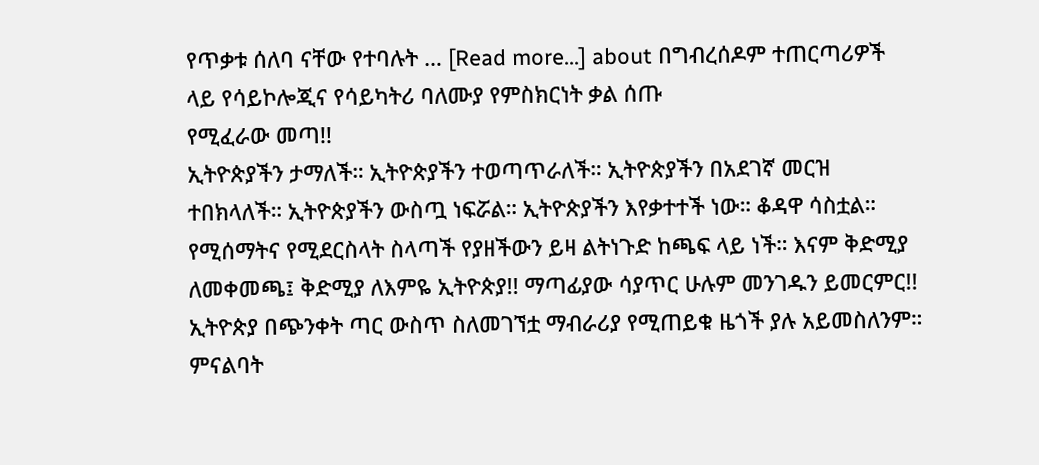የጥቃቱ ሰለባ ናቸው የተባሉት … [Read more...] about በግብረሰዶም ተጠርጣሪዎች ላይ የሳይኮሎጂና የሳይካትሪ ባለሙያ የምስክርነት ቃል ሰጡ
የሚፈራው መጣ!!
ኢትዮጵያችን ታማለች። ኢትዮጵያችን ተወጣጥራለች። ኢትዮጵያችን በአደገኛ መርዝ ተበክላለች። ኢትዮጵያችን ውስጧ ነፍሯል። ኢትዮጵያችን እየቃተተች ነው። ቆዳዋ ሳስቷል። የሚሰማትና የሚደርስላት ስላጣች የያዘችውን ይዛ ልትነጉድ ከጫፍ ላይ ነች። እናም ቅድሚያ ለመቀመጫ፤ ቅድሚያ ለእምዬ ኢትዮጵያ!! ማጣፊያው ሳያጥር ሁሉም መንገዱን ይመርምር!! ኢትዮጵያ በጭንቀት ጣር ውስጥ ስለመገኘቷ ማብራሪያ የሚጠይቁ ዜጎች ያሉ አይመስለንም። ምናልባት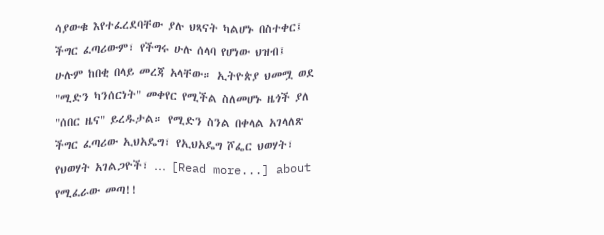ሳያውቁ እየተፈረደባቸው ያሉ ህጻናት ካልሆኑ በስተቀር፤ ችግር ፈጣሪውም፣ የችግሩ ሁሉ ሰላባ የሆነው ህዝብ፤ ሁሉም ከበቂ በላይ መረጃ አላቸው። ኢትዮጵያ ህመሟ ወደ "ሚድን ካንሰርነት" መቀየር የሚችል ስለመሆኑ ዜጎች ያለ "ሰበር ዜና" ይረዱታል። የሚድን ስንል በቀላል አገላለጽ ችግር ፈጣሪው ኢህአዴግ፣ የኢህአዴግ ሾፌር ህወሃት፣ የህወሃት አገልጋዮች፣ … [Read more...] about የሚፈራው መጣ!!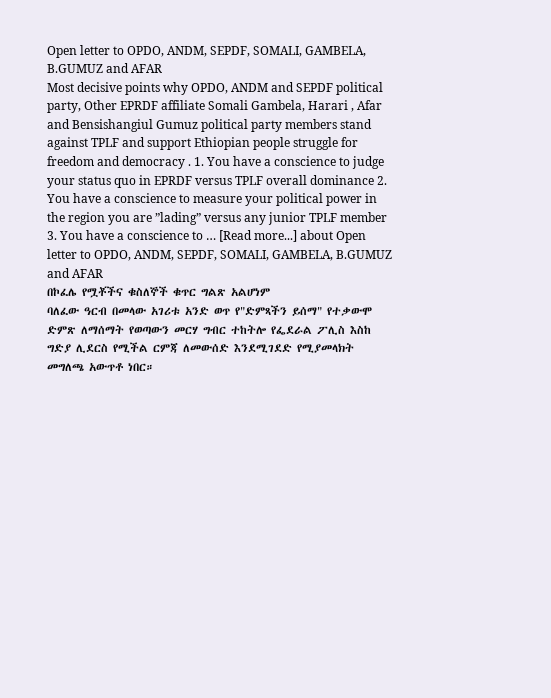Open letter to OPDO, ANDM, SEPDF, SOMALI, GAMBELA, B.GUMUZ and AFAR
Most decisive points why OPDO, ANDM and SEPDF political party, Other EPRDF affiliate Somali Gambela, Harari , Afar and Bensishangiul Gumuz political party members stand against TPLF and support Ethiopian people struggle for freedom and democracy . 1. You have a conscience to judge your status quo in EPRDF versus TPLF overall dominance 2. You have a conscience to measure your political power in the region you are ”lading” versus any junior TPLF member 3. You have a conscience to … [Read more...] about Open letter to OPDO, ANDM, SEPDF, SOMALI, GAMBELA, B.GUMUZ and AFAR
በኮፈሌ የሟቾችና ቁስለኞች ቁጥር ግልጽ አልሆነም
ባለፈው ዓርብ በመላው አገሪቱ አንድ ወጥ የ"ድምጻችን ይሰማ" የተቃውሞ ድምጽ ለማሰማት የወጣውን መርሃ ግብር ተከትሎ የፌደራል ፖሊስ እስከ ግድያ ሊደርስ የሚችል ርምጃ ለመውሰድ እንደሚገደድ የሚያመላክት መግለጫ አውጥቶ ነበር።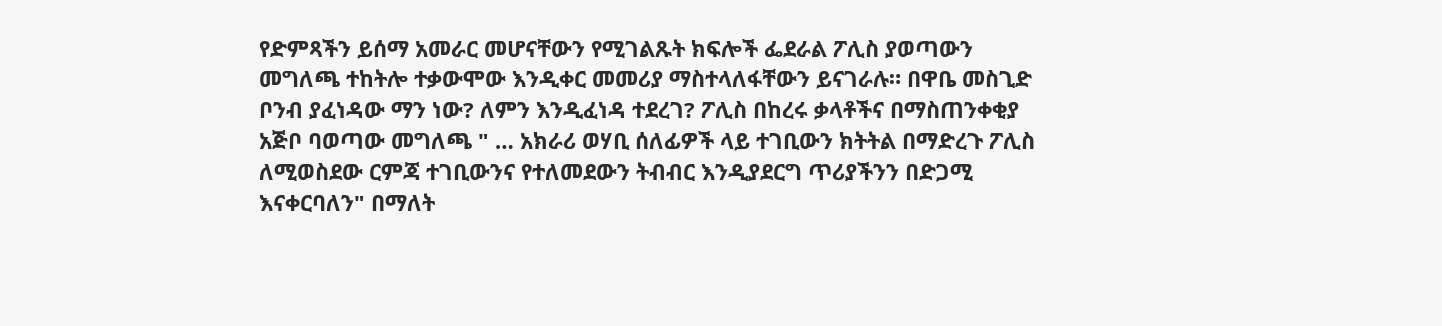የድምጻችን ይሰማ አመራር መሆናቸውን የሚገልጹት ክፍሎች ፌደራል ፖሊስ ያወጣውን መግለጫ ተከትሎ ተቃውሞው እንዲቀር መመሪያ ማስተላለፋቸውን ይናገራሉ። በዋቤ መስጊድ ቦንብ ያፈነዳው ማን ነው? ለምን እንዲፈነዳ ተደረገ? ፖሊስ በከረሩ ቃላቶችና በማስጠንቀቂያ አጅቦ ባወጣው መግለጫ " … አክራሪ ወሃቢ ሰለፊዎች ላይ ተገቢውን ክትትል በማድረጉ ፖሊስ ለሚወስደው ርምጃ ተገቢውንና የተለመደውን ትብብር እንዲያደርግ ጥሪያችንን በድጋሚ እናቀርባለን" በማለት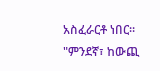አስፈራርቶ ነበር። "ምንደኛ፣ ከውጪ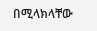በሚላክላቸው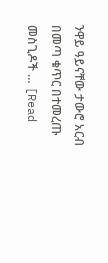ንዋይ ዓይናቸው ታውሮ አርብ በመጣ ቁጥር በተመረጡ መስጊዶች … [Read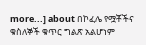more...] about በኮፈሌ የሟቾችና ቁስለኞች ቁጥር ግልጽ አልሆነም